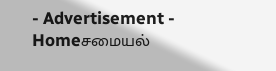- Advertisement -
Homeசமையல்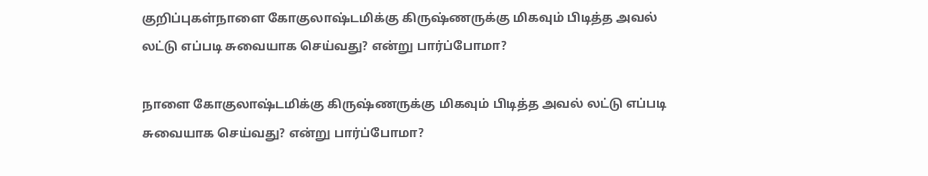குறிப்புகள்நாளை கோகுலாஷ்டமிக்கு கிருஷ்ணருக்கு மிகவும் பிடித்த அவல் லட்டு எப்படி சுவையாக செய்வது? என்று பார்ப்போமா?

நாளை கோகுலாஷ்டமிக்கு கிருஷ்ணருக்கு மிகவும் பிடித்த அவல் லட்டு எப்படி சுவையாக செய்வது? என்று பார்ப்போமா?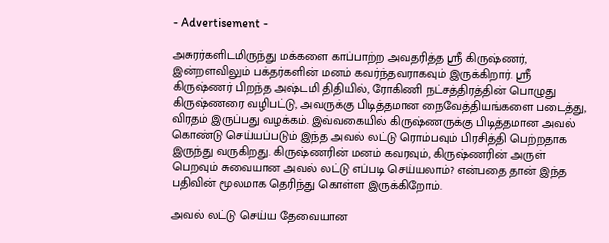- Advertisement -

அசுரர்களிடமிருந்து மக்களை காப்பாற்ற அவதரித்த ஸ்ரீ கிருஷ்ணர், இன்றளவிலும் பக்தர்களின் மனம் கவர்ந்தவராகவும் இருக்கிறார். ஸ்ரீ கிருஷ்ணர் பிறந்த அஷ்டமி திதியில், ரோகிணி நட்சத்திரத்தின் பொழுது கிருஷ்ணரை வழிபட்டு, அவருக்கு பிடித்தமான நைவேத்தியங்களை படைத்து, விரதம் இருப்பது வழக்கம். இவ்வகையில் கிருஷ்ணருக்கு பிடித்தமான அவல் கொண்டு செய்யப்படும் இந்த அவல் லட்டு ரொம்பவும் பிரசித்தி பெற்றதாக இருந்து வருகிறது. கிருஷ்ணரின் மனம் கவரவும், கிருஷ்ணரின் அருள் பெறவும் சுவையான அவல் லட்டு எப்படி செய்யலாம்? என்பதை தான் இந்த பதிவின் மூலமாக தெரிந்து கொள்ள இருக்கிறோம்.

அவல் லட்டு செய்ய தேவையான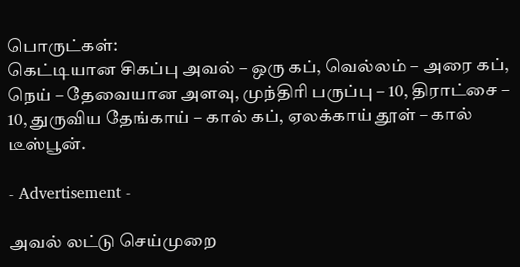பொருட்கள்:
கெட்டியான சிகப்பு அவல் – ஒரு கப், வெல்லம் – அரை கப், நெய் – தேவையான அளவு, முந்திரி பருப்பு – 10, திராட்சை – 10, துருவிய தேங்காய் – கால் கப், ஏலக்காய் தூள் – கால் டீஸ்பூன்.

- Advertisement -

அவல் லட்டு செய்முறை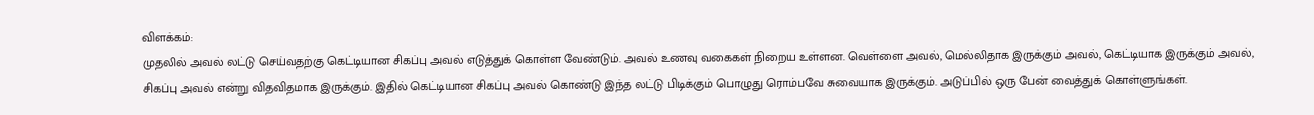விளக்கம்:
முதலில் அவல் லட்டு செய்வதற்கு கெட்டியான சிகப்பு அவல் எடுத்துக் கொள்ள வேண்டும். அவல் உணவு வகைகள் நிறைய உள்ளன. வெள்ளை அவல், மெல்லிதாக இருக்கும் அவல், கெட்டியாக இருக்கும் அவல், சிகப்பு அவல் என்று விதவிதமாக இருக்கும். இதில் கெட்டியான சிகப்பு அவல் கொண்டு இந்த லட்டு பிடிக்கும் பொழுது ரொம்பவே சுவையாக இருக்கும். அடுப்பில் ஒரு பேன் வைத்துக் கொள்ளுங்கள்.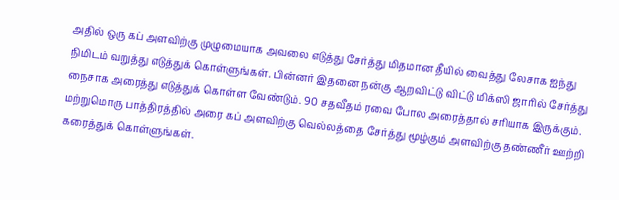அதில் ஒரு கப் அளவிற்கு முழுமையாக அவலை எடுத்து சேர்த்து மிதமான தீயில் வைத்து லேசாக ஐந்து நிமிடம் வறுத்து எடுத்துக் கொள்ளுங்கள். பின்னர் இதனை நன்கு ஆறவிட்டு விட்டு மிக்ஸி ஜாரில் சேர்த்து நைசாக அரைத்து எடுத்துக் கொள்ள வேண்டும். 90 சதவீதம் ரவை போல அரைத்தால் சரியாக இருக்கும். மற்றுமொரு பாத்திரத்தில் அரை கப் அளவிற்கு வெல்லத்தை சேர்த்து மூழ்கும் அளவிற்கு தண்ணீர் ஊற்றி கரைத்துக் கொள்ளுங்கள்.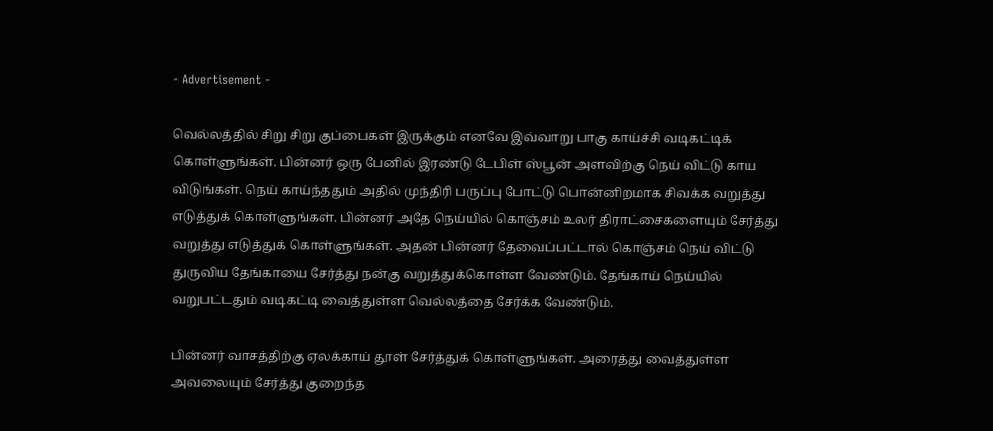- Advertisement -

வெல்லத்தில் சிறு சிறு குப்பைகள் இருக்கும் எனவே இவ்வாறு பாகு காய்ச்சி வடிகட்டிக் கொள்ளுங்கள். பின்னர் ஒரு பேனில் இரண்டு டேபிள் ஸ்பூன் அளவிற்கு நெய் விட்டு காய விடுங்கள். நெய் காய்ந்ததும் அதில் முந்திரி பருப்பு போட்டு பொன்னிறமாக சிவக்க வறுத்து எடுத்துக் கொள்ளுங்கள். பின்னர் அதே நெய்யில் கொஞ்சம் உலர் திராட்சைகளையும் சேர்த்து வறுத்து எடுத்துக் கொள்ளுங்கள். அதன் பின்னர் தேவைப்பட்டால் கொஞ்சம் நெய் விட்டு துருவிய தேங்காயை சேர்த்து நன்கு வறுத்துக்கொள்ள வேண்டும். தேங்காய் நெய்யில் வறுபட்டதும் வடிகட்டி வைத்துள்ள வெல்லத்தை சேர்க்க வேண்டும்.

பின்னர் வாசத்திற்கு ஏலக்காய் தூள் சேர்த்துக் கொள்ளுங்கள். அரைத்து வைத்துள்ள அவலையும் சேர்த்து குறைந்த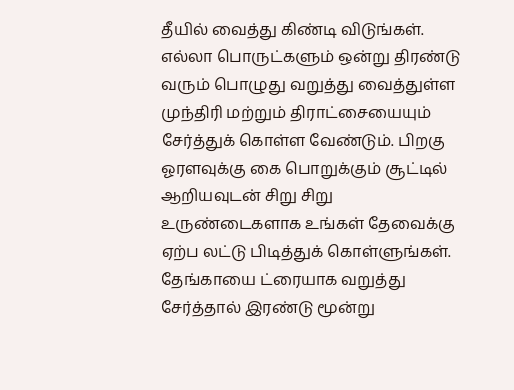தீயில் வைத்து கிண்டி விடுங்கள். எல்லா பொருட்களும் ஒன்று திரண்டு வரும் பொழுது வறுத்து வைத்துள்ள முந்திரி மற்றும் திராட்சையையும் சேர்த்துக் கொள்ள வேண்டும். பிறகு ஓரளவுக்கு கை பொறுக்கும் சூட்டில் ஆறியவுடன் சிறு சிறு உருண்டைகளாக உங்கள் தேவைக்கு ஏற்ப லட்டு பிடித்துக் கொள்ளுங்கள். தேங்காயை ட்ரையாக வறுத்து சேர்த்தால் இரண்டு மூன்று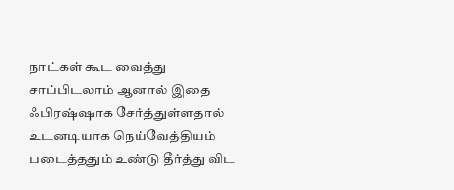நாட்கள் கூட வைத்து சாப்பிடலாம் ஆனால் இதை ஃபிரஷ்ஷாக சேர்த்துள்ளதால் உடனடியாக நெய்வேத்தியம் படைத்ததும் உண்டு தீர்த்து விட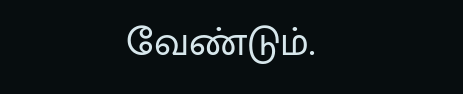வேண்டும்.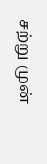சற்று முன்